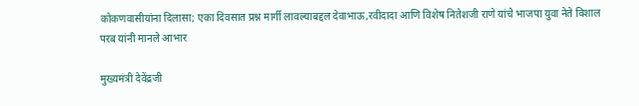कोकणवासीयांना दिलासा; एका दिवसात प्रश्न मार्गी लावल्याबद्दल देवाभाऊ,रवीदादा आणि विशेष नितेशजी राणे यांचे भाजपा युवा नेते विशाल परब यांनी मानले आभार

मुख्यमंत्री देवेंद्रजी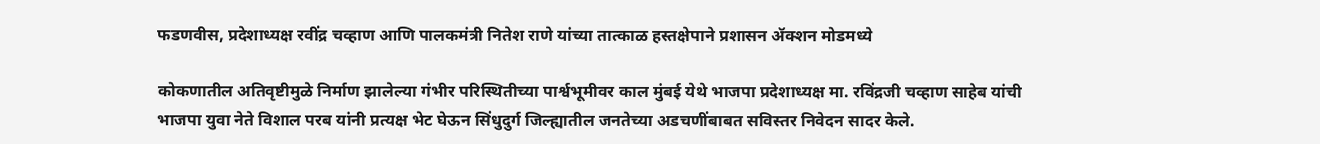फडणवीस, प्रदेशाध्यक्ष रवींद्र चव्हाण आणि पालकमंत्री नितेश राणे यांच्या तात्काळ हस्तक्षेपाने प्रशासन ॲक्शन मोडमध्ये

कोकणातील अतिवृष्टीमुळे निर्माण झालेल्या गंभीर परिस्थितीच्या पार्श्वभूमीवर काल मुंबई येथे भाजपा प्रदेशाध्यक्ष मा. रविंद्रजी चव्हाण साहेब यांची भाजपा युवा नेते विशाल परब यांनी प्रत्यक्ष भेट घेऊन सिंधुदुर्ग जिल्ह्यातील जनतेच्या अडचणींबाबत सविस्तर निवेदन सादर केले.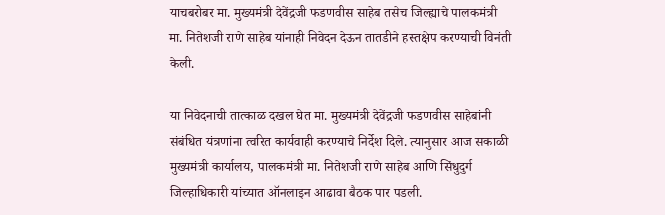याचबरोबर मा. मुख्यमंत्री देवेंद्रजी फडणवीस साहेब तसेच जिल्ह्याचे पालकमंत्री मा. नितेशजी राणे साहेब यांनाही निवेदन देऊन तातडीने हस्तक्षेप करण्याची विनंती केली.

या निवेदनाची तात्काळ दखल घेत मा. मुख्यमंत्री देवेंद्रजी फडणवीस साहेबांनी संबंधित यंत्रणांना त्वरित कार्यवाही करण्याचे निर्देश दिले. त्यानुसार आज सकाळी मुख्यमंत्री कार्यालय, पालकमंत्री मा. नितेशजी राणे साहेब आणि सिंधुदुर्ग जिल्हाधिकारी यांच्यात ऑनलाइन आढावा बैठक पार पडली.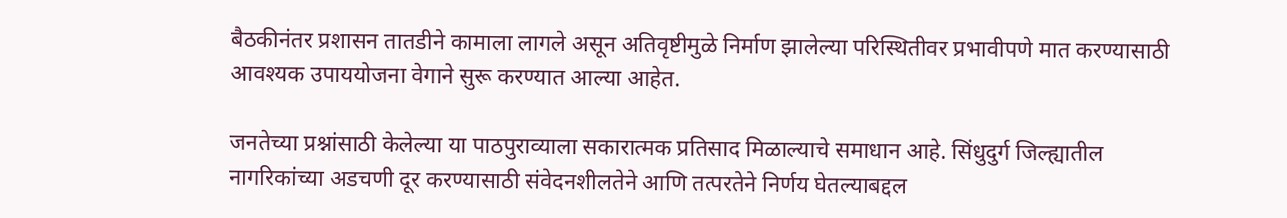बैठकीनंतर प्रशासन तातडीने कामाला लागले असून अतिवृष्टीमुळे निर्माण झालेल्या परिस्थितीवर प्रभावीपणे मात करण्यासाठी आवश्यक उपाययोजना वेगाने सुरू करण्यात आल्या आहेत.

जनतेच्या प्रश्नांसाठी केलेल्या या पाठपुराव्याला सकारात्मक प्रतिसाद मिळाल्याचे समाधान आहे. सिंधुदुर्ग जिल्ह्यातील नागरिकांच्या अडचणी दूर करण्यासाठी संवेदनशीलतेने आणि तत्परतेने निर्णय घेतल्याबद्दल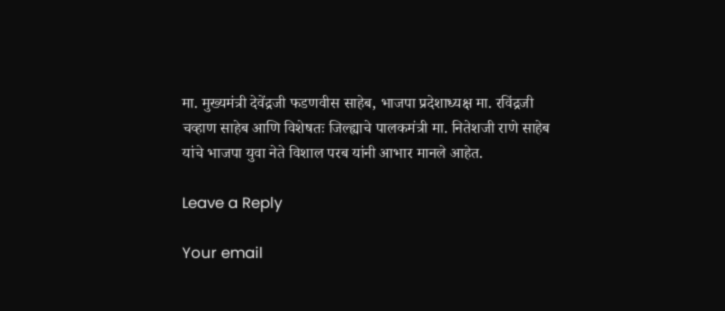मा. मुख्यमंत्री देवेंद्रजी फडणवीस साहेब, भाजपा प्रदेशाध्यक्ष मा. रविंद्रजी चव्हाण साहेब आणि विशेषतः जिल्ह्याचे पालकमंत्री मा. नितेशजी राणे साहेब यांचे भाजपा युवा नेते विशाल परब यांनी आभार मानले आहेत.

Leave a Reply

Your email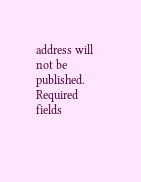address will not be published. Required fields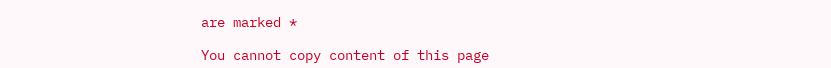are marked *

You cannot copy content of this page